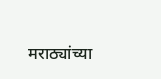मराठ्यांच्या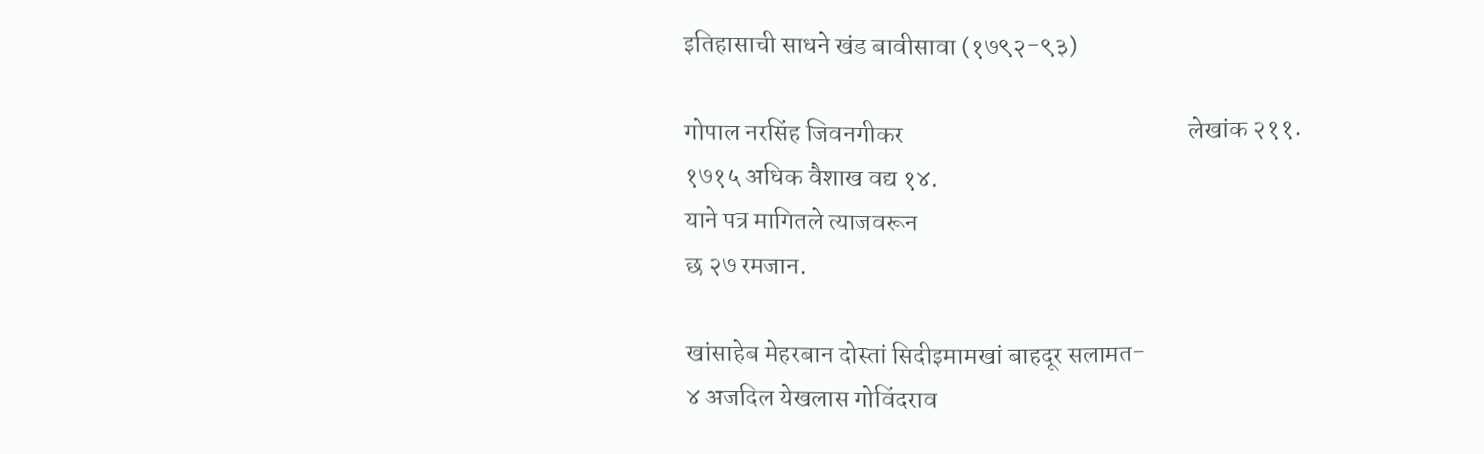इतिहासाची साधने खंड बावीसावा (१७९२-९३)

गोपाल नरसिंह जिवनगीकर                                                        लेखांक २११.                                                      १७१५ अधिक वैशाख वद्य १४.
याने पत्र मागितले त्याजवरून
छ २७ रमजान.

खांसाहेब मेहरबान दोस्तां सिदीइमामखां बाहदूर सलामत-
४ अजदिल येखलास गोविंदराव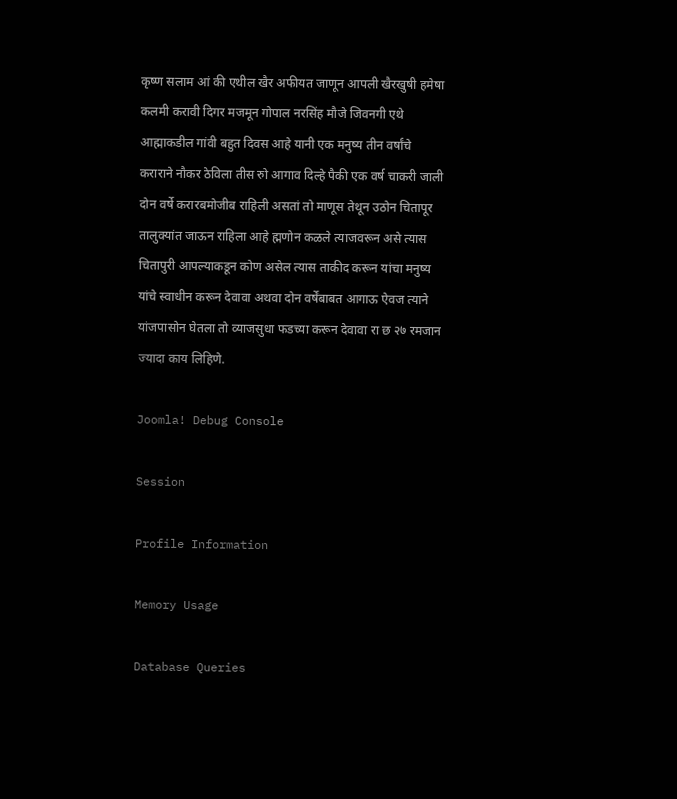कृष्ण सलाम आं की एथील खैर अफीयत जाणून आपली खैरखुषी हमेषा कलमी करावी दिगर मजमून गोपाल नरसिंह मौजे जिवनगी एथे आह्माकडील गांवी बहुत दिवस आहे यानी एक मनुष्य तीन वर्षांचे कराराने नौकर ठेविला तीस रुो आगाव दिल्हे पैकी एक वर्ष चाकरी जाली दोन वर्षे करारबमोजीब राहिली असतां तो माणूस तेथून उठोन चितापूर तालुक्यांत जाऊन राहिला आहे ह्मणोन कळले त्याजवरून असे त्यास चितापुरी आपल्याकडून कोण असेल त्यास ताकीद करून यांचा मनुष्य यांचे स्वाधीन करून देवावा अथवा दोन वर्षेंबाबत आगाऊ ऐवज त्याने यांजपासोन घेतला तो व्याजसुधा फडच्या करून देवावा रा छ २७ रमजान ज्यादा काय लिहिणे.

Joomla! Debug Console

Session

Profile Information

Memory Usage

Database Queries